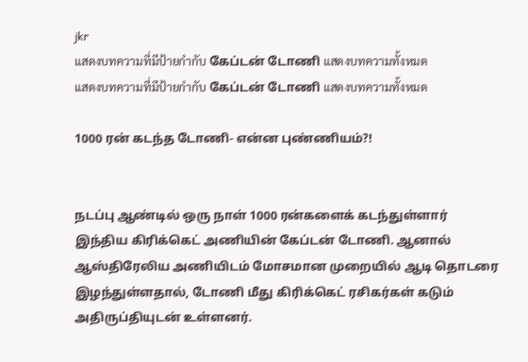jkr
แสดงบทความที่มีป้ายกำกับ கேப்டன் டோணி แสดงบทความทั้งหมด
แสดงบทความที่มีป้ายกำกับ கேப்டன் டோணி แสดงบทความทั้งหมด

1000 ரன் கடந்த டோணி- என்ன புண்ணியம்?!


நடப்பு ஆண்டில் ஒரு நாள் 1000 ரன்களைக் கடந்துள்ளார் இந்திய கிரிக்கெட் அணியின் கேப்டன் டோணி. ஆனால் ஆஸ்திரேலிய அணியிடம் மோசமான முறையில் ஆடி தொடரை இழந்துள்ளதால், டோணி மீது கிரிக்கெட் ரசிகர்கள் கடும் அதிருப்தியுடன் உள்ளனர்.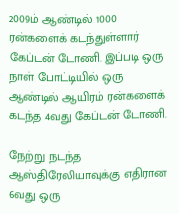2009ம் ஆண்டில் 1000 ரன்களைக் கடந்துள்ளார் கேப்டன் டோணி. இப்படி ஒரு நாள் போட்டியில் ஒரு ஆண்டில் ஆயிரம் ரன்களைக் கடந்த 4வது கேப்டன் டோணி.

நேற்று நடந்த ஆஸ்திரேலியாவுக்கு எதிரான 6வது ஒரு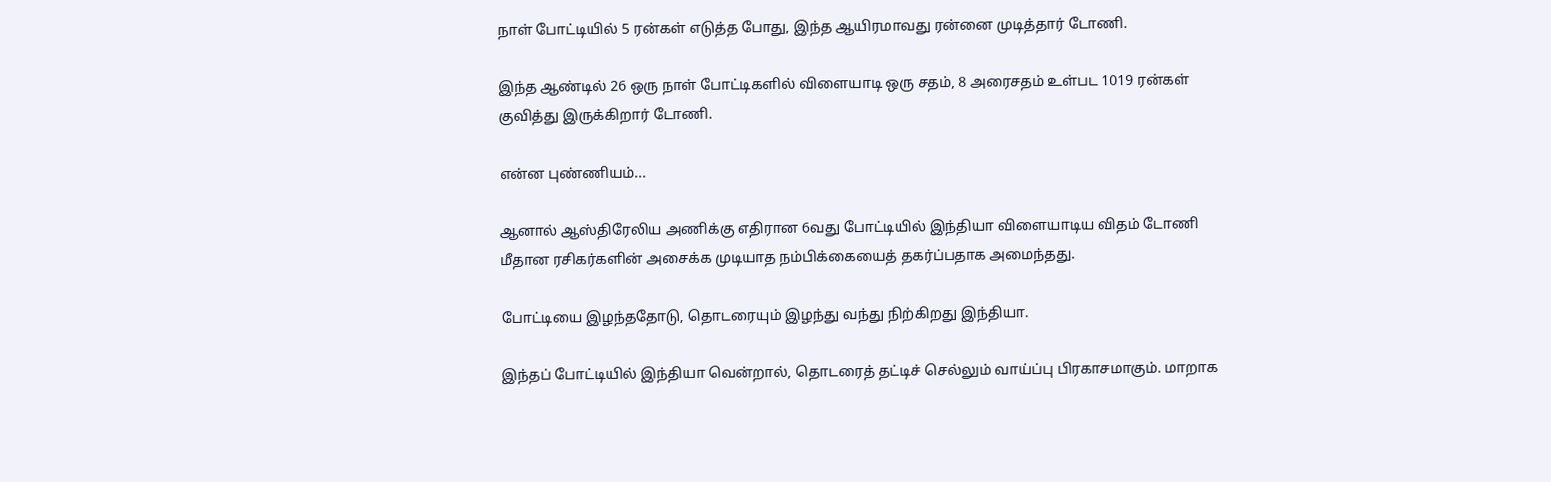நாள் போட்டியில் 5 ரன்கள் எடுத்த போது, இந்த ஆயிரமாவது ரன்னை முடித்தார் டோணி.

இந்த ஆண்டில் 26 ஒரு நாள் போட்டிகளில் விளையாடி ஒரு சதம், 8 அரைசதம் உள்பட 1019 ரன்கள் குவித்து இருக்கிறார் டோணி.

என்ன புண்ணியம்...

ஆனால் ஆஸ்திரேலிய அணிக்கு எதிரான 6வது போட்டியில் இந்தியா விளையாடிய விதம் டோணி மீதான ரசிகர்களின் அசைக்க முடியாத நம்பிக்கையைத் தகர்ப்பதாக அமைந்தது.

போட்டியை இழந்ததோடு, தொடரையும் இழந்து வந்து நிற்கிறது இந்தியா.

இந்தப் போட்டியில் இந்தியா வென்றால், தொடரைத் தட்டிச் செல்லும் வாய்ப்பு பிரகாசமாகும். மாறாக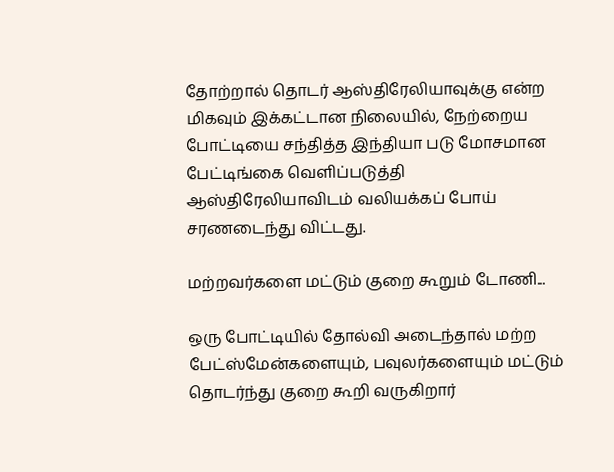தோற்றால் தொடர் ஆஸ்திரேலியாவுக்கு என்ற மிகவும் இக்கட்டான நிலையில், நேற்றைய போட்டியை சந்தித்த இந்தியா படு மோசமான பேட்டிங்கை வெளிப்படுத்தி ஆஸ்திரேலியாவிடம் வலியக்கப் போய் சரணடைந்து விட்டது.

மற்றவர்களை மட்டும் குறை கூறும் டோணி...

ஒரு போட்டியில் தோல்வி அடைந்தால் மற்ற பேட்ஸ்மேன்களையும், பவுலர்களையும் மட்டும் தொடர்ந்து குறை கூறி வருகிறார்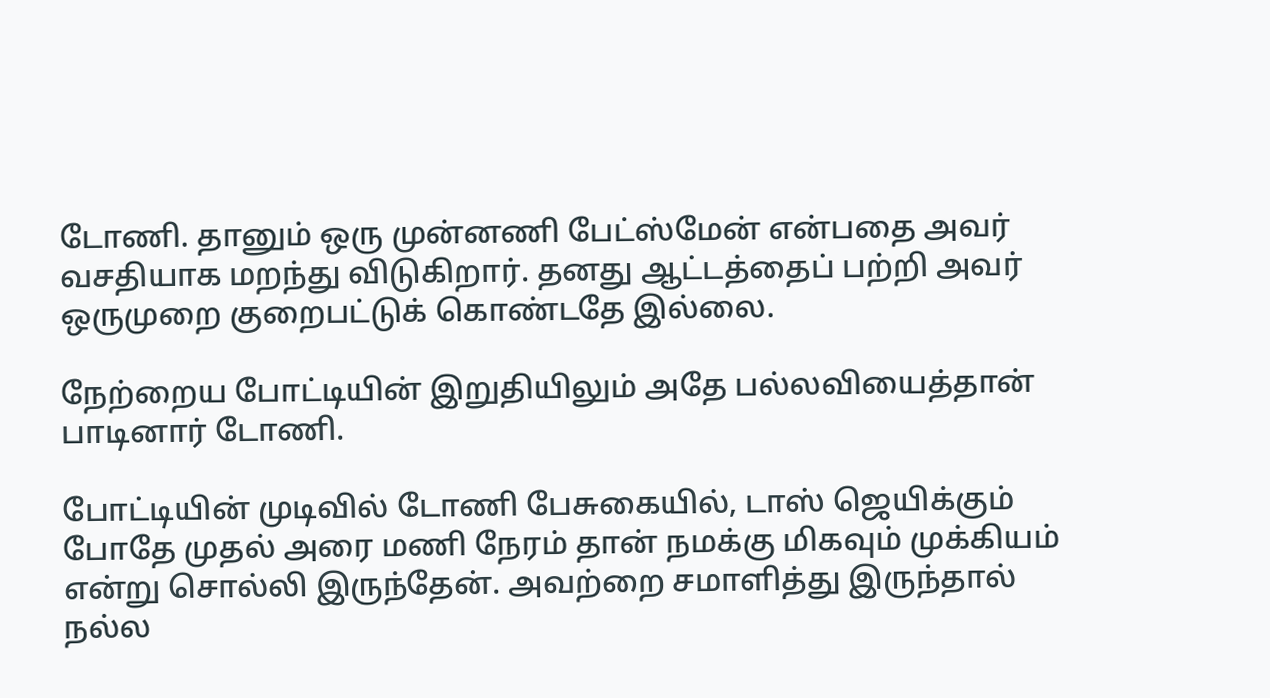டோணி. தானும் ஒரு முன்னணி பேட்ஸ்மேன் என்பதை அவர் வசதியாக மறந்து விடுகிறார். தனது ஆட்டத்தைப் பற்றி அவர் ஒருமுறை குறைபட்டுக் கொண்டதே இல்லை.

நேற்றைய போட்டியின் இறுதியிலும் அதே பல்லவியைத்தான் பாடினார் டோணி.

போட்டியின் முடிவில் டோணி பேசுகையில், டாஸ் ஜெயிக்கும் போதே முதல் அரை மணி நேரம் தான் நமக்கு மிகவும் முக்கியம் என்று சொல்லி இருந்தேன். அவற்றை சமாளித்து இருந்தால் நல்ல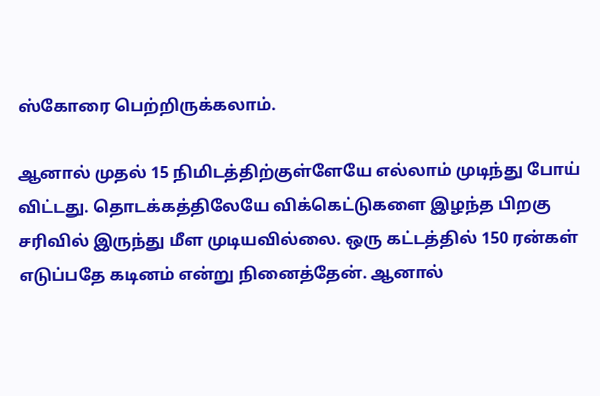ஸ்கோரை பெற்றிருக்கலாம்.

ஆனால் முதல் 15 நிமிடத்திற்குள்ளேயே எல்லாம் முடிந்து போய் விட்டது. தொடக்கத்திலேயே விக்கெட்டுகளை இழந்த பிறகு சரிவில் இருந்து மீள முடியவில்லை. ஒரு கட்டத்தில் 150 ரன்கள் எடுப்பதே கடினம் என்று நினைத்தேன். ஆனால்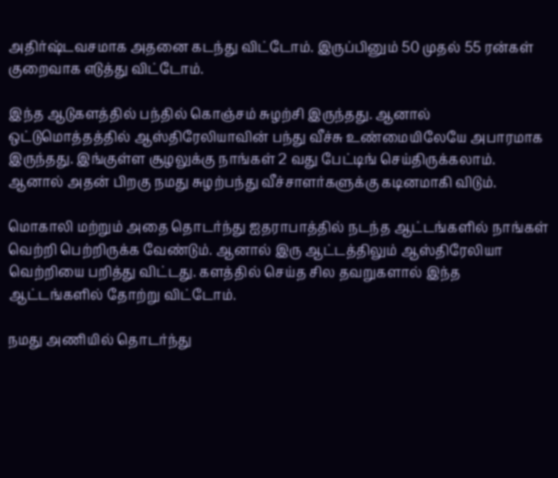அதிர்ஷ்டவசமாக அதனை கடந்து விட்டோம். இருப்பினும் 50 முதல் 55 ரன்கள் குறைவாக எடுத்து விட்டோம்.

இந்த ஆடுகளத்தில் பந்தில் கொஞ்சம் சுழற்சி இருந்தது. ஆனால் ஒட்டுமொத்தத்தில் ஆஸ்திரேலியாவின் பந்து வீச்சு உண்மையிலேயே அபாரமாக இருந்தது. இங்குள்ள சூழலுக்கு நாங்கள் 2 வது பேட்டிங் செய்திருக்கலாம். ஆனால் அதன் பிறகு நமது சுழற்பந்து வீச்சாளர்களுக்கு கடினமாகி விடும்.

மொகாலி மற்றும் அதை தொடர்ந்து ஐதராபாத்தில் நடந்த ஆட்டங்களில் நாங்கள் வெற்றி பெற்றிருக்க வேண்டும். ஆனால் இரு ஆட்டத்திலும் ஆஸ்திரேலியா வெற்றியை பறித்து விட்டது. களத்தில் செய்த சில தவறுகளால் இந்த ஆட்டங்களில் தோற்று விட்டோம்.

நமது அணியில் தொடர்ந்து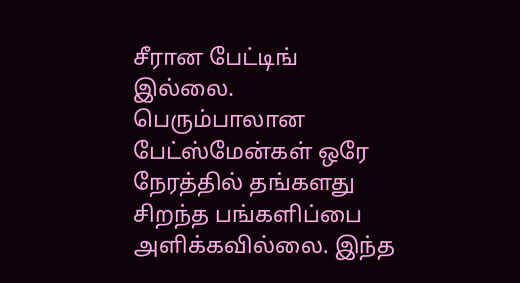சீரான பேட்டிங் இல்லை. பெரும்பாலான பேட்ஸ்மேன்கள் ஒரே நேரத்தில் தங்களது சிறந்த பங்களிப்பை அளிக்கவில்லை. இந்த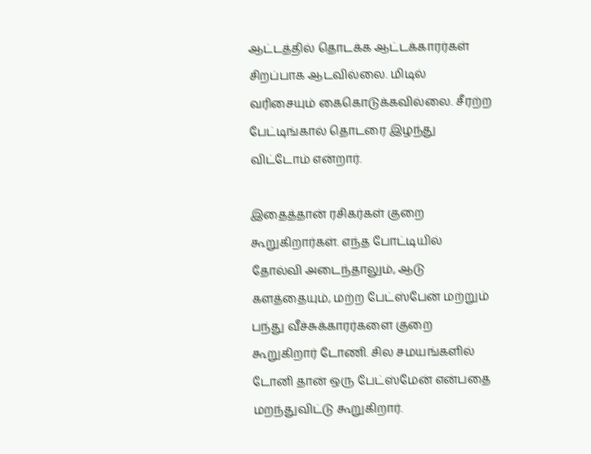ஆட்டத்தில் தொடக்க ஆட்டக்காரர்கள் சிறப்பாக ஆடவில்லை. மிடில் வரிசையும் கைகொடுக்கவில்லை. சீரற்ற பேட்டிங்கால் தொடரை இழந்து விட்டோம் என்றார்.

இதைத்தான் ரசிகர்கள் குறை கூறுகிறார்கள். எந்த போட்டியில் தோல்வி அடைந்தாலும், ஆடு களத்தையும், மற்ற பேட்ஸ்பேன் மற்றும் பந்து வீச்சுக்காரர்களை குறை கூறுகிறார் டோணி. சில சமயங்களில் டோனி தான் ஒரு பேட்ஸ்மேன் என்பதை மறந்துவிட்டு கூறுகிறார்.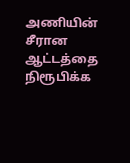அணியின் சீரான ஆட்டத்தை நிரூபிக்க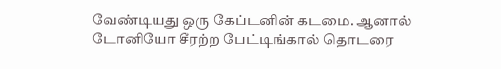வேண்டியது ஒரு கேப்டனின் கடமை. ஆனால் டோனியோ சீரற்ற பேட்டிங்கால் தொடரை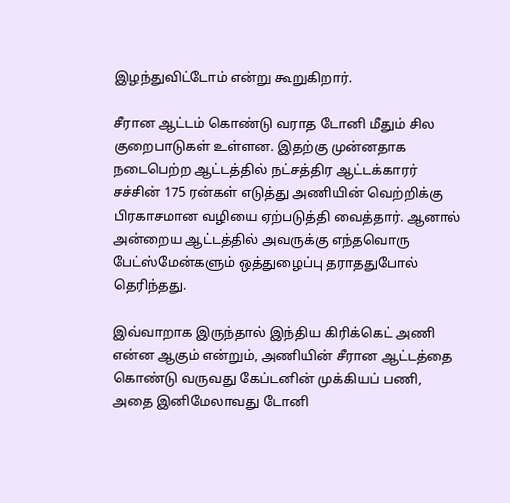இழந்துவிட்டோம் என்று கூறுகிறார்.

சீரான ஆட்டம் கொண்டு வராத டோனி மீதும் சில குறைபாடுகள் உள்ளன. இதற்கு முன்னதாக நடைபெற்ற ஆட்டத்தில் நட்சத்திர ஆட்டக்காரர் சச்சின் 175 ரன்கள் எடுத்து அணியின் வெற்றிக்கு பிரகாசமான வழியை ஏற்படுத்தி வைத்தார். ஆனால் அன்றைய ஆட்டத்தில் அவருக்கு எந்தவொரு பேட்ஸ்மேன்களும் ஒத்துழைப்பு தராததுபோல் தெரிந்தது.

இவ்வாறாக இருந்தால் இந்திய கிரிக்கெட் அணி என்ன ஆகும் என்றும், அணியின் சீரான ஆட்டத்தை கொண்டு வருவது கேப்டனின் முக்கியப் பணி, அதை இனிமேலாவது டோனி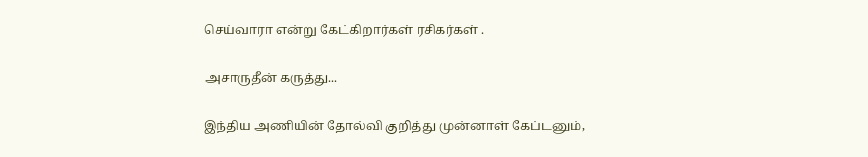செய்வாரா என்று கேட்கிறார்கள் ரசிகர்கள் .

அசாருதீன் கருத்து...

இந்திய அணியின் தோல்வி குறித்து முன்னாள் கேப்டனும்,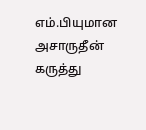எம்.பியுமான அசாருதீன் கருத்து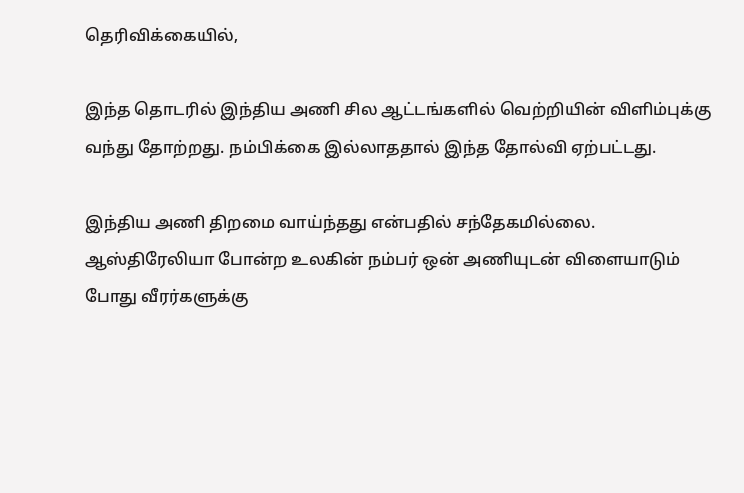தெரிவிக்கையில்,

இந்த தொடரில் இந்திய அணி சில ஆட்டங்களில் வெற்றியின் விளிம்புக்கு வந்து தோற்றது. நம்பிக்கை இல்லாததால் இந்த தோல்வி ஏற்பட்டது.

இந்திய அணி திறமை வாய்ந்தது என்பதில் சந்தேகமில்லை. ஆஸ்திரேலியா போன்ற உலகின் நம்பர் ஒன் அணியுடன் விளையாடும் போது வீரர்களுக்கு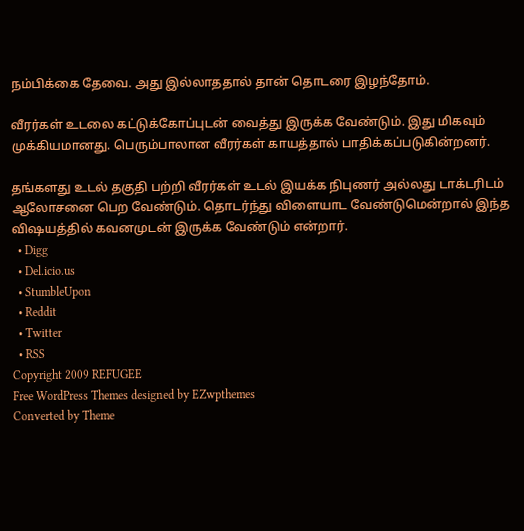நம்பிக்கை தேவை. அது இல்லாததால் தான் தொடரை இழந்தோம்.

வீரர்கள் உடலை கட்டுக்கோப்புடன் வைத்து இருக்க வேண்டும். இது மிகவும் முக்கியமானது. பெரும்பாலான வீரர்கள் காயத்தால் பாதிக்கப்படுகின்றனர்.

தங்களது உடல் தகுதி பற்றி வீரர்கள் உடல் இயக்க நிபுணர் அல்லது டாக்டரிடம் ஆலோசனை பெற வேண்டும். தொடர்ந்து விளையாட வேண்டுமென்றால் இந்த விஷயத்தில் கவனமுடன் இருக்க வேண்டும் என்றார்.
  • Digg
  • Del.icio.us
  • StumbleUpon
  • Reddit
  • Twitter
  • RSS
Copyright 2009 REFUGEE
Free WordPress Themes designed by EZwpthemes
Converted by Theme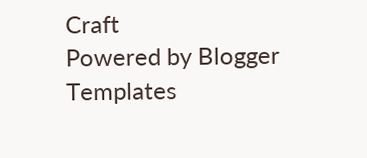Craft
Powered by Blogger Templates